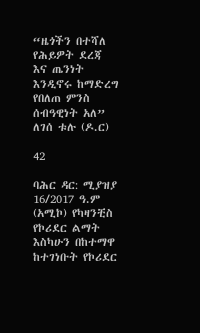“ዜጎችን በተሻለ የሕይዎት ደረጃ እና ጤንነት እንዲኖሩ ከማድረግ የበለጠ ምንስ ሰብዓዊነት አለ” ለገሰ ቱሉ (ዶ.ር)

42

ባሕር ዳር: ሚያዝያ 16/2017 ዓ.ም (አሚኮ) የካዛንቺስ የኮሪደር ልማት እስካሁን በከተማዋ ከተገነቡት የኮሪደር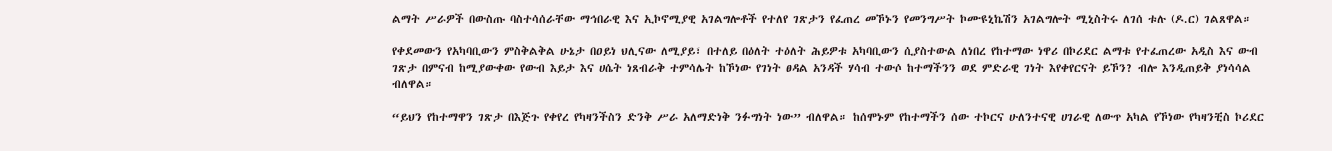ልማት ሥራዎች በውስጡ ባስተሳሰራቸው ማኅበራዊ እና ኢኮኖሚያዊ አገልግሎቶች የተለየ ገጽታን የፈጠረ መኾኑን የመንግሥት ኮሙዩኒኬሽን አገልግሎት ሚኒስትሩ ለገሰ ቱሉ (ዶ.ር) ገልጸዋል።

የቀደመውን የአካባቢውን ምስቅልቅል ሁኔታ በዐይነ ህሊናው ለሚያይ፣ በተለይ በዕለት ተዕለት ሕይዎቱ አካባቢውን ሲያስተውል ለነበረ የከተማው ነዋሪ በኮሪደር ልማቱ የተፈጠረው አዲስ እና ውብ ገጽታ በምናብ ከሚያውቀው የውብ እይታ እና ሀሴት ነጸብራቅ ተምሳሌት ከኾነው የገነት ፀዳል አንዳች ሃሳብ ተውሶ ከተማችንን ወደ ምድራዊ ገነት እየቀየርናት ይኾን? ብሎ እንዲጠይቅ ያነሳሳል ብለዋል።

“ይህን የከተማዋን ገጽታ በእጅጉ የቀየረ የካዛንችስን ድንቅ ሥራ አለማድነቅ ንፉግነት ነው” ብለዋል። ከሰሞኑም የከተማችን ሰው ተኮርና ሁለንተናዊ ሀገራዊ ለውጥ አካል የኾነው የካዛንቺስ ኮሪደር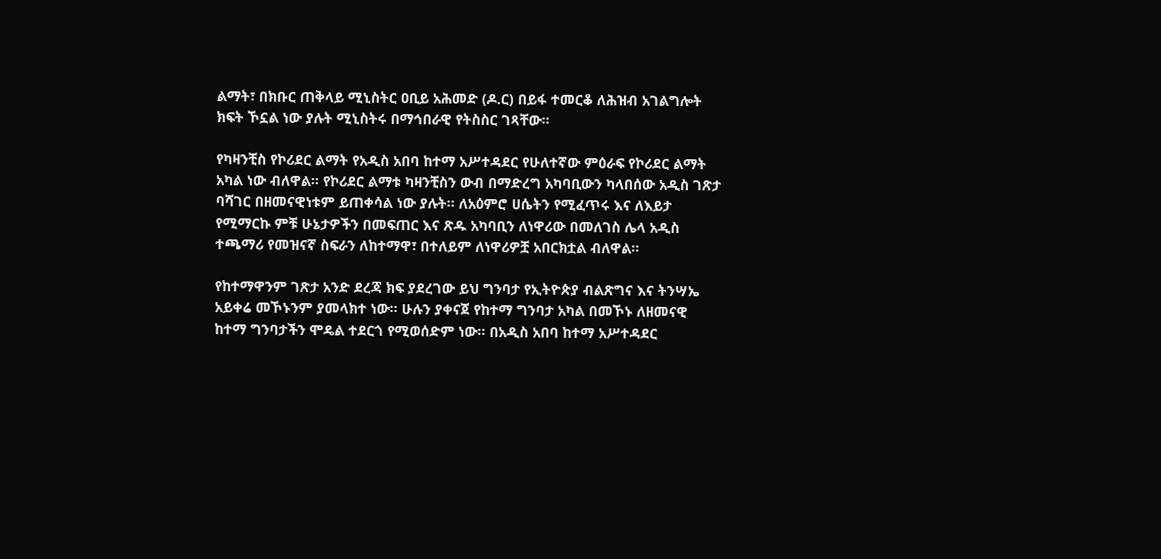ልማት፣ በክቡር ጠቅላይ ሚኒስትር ዐቢይ አሕመድ (ዶ.ር) በይፋ ተመርቆ ለሕዝብ አገልግሎት ክፍት ኾኗል ነው ያሉት ሚኒስትሩ በማኅበራዊ የትስስር ገጻቸው።

የካዛንቺስ የኮሪደር ልማት የአዲስ አበባ ከተማ አሥተዳደር የሁለተኛው ምዕራፍ የኮሪደር ልማት አካል ነው ብለዋል። የኮሪደር ልማቱ ካዛንቺስን ውብ በማድረግ አካባቢውን ካላበሰው አዲስ ገጽታ ባሻገር በዘመናዊነቱም ይጠቀሳል ነው ያሉት። ለአዕምሮ ሀሴትን የሚፈጥሩ እና ለእይታ የሚማርኩ ምቹ ሁኔታዎችን በመፍጠር እና ጽዱ አካባቢን ለነዋሪው በመለገስ ሌላ አዲስ ተጫማሪ የመዝናኛ ስፍራን ለከተማዋ፣ በተለይም ለነዋሪዎቿ አበርክቷል ብለዋል፡፡

የከተማዋንም ገጽታ አንድ ደረጃ ክፍ ያደረገው ይህ ግንባታ የኢትዮጵያ ብልጽግና እና ትንሣኤ አይቀሬ መኾኑንም ያመላክተ ነው፡፡ ሁሉን ያቀናጀ የከተማ ግንባታ አካል በመኾኑ ለዘመናዊ ከተማ ግንባታችን ሞዴል ተደርጎ የሚወሰድም ነው፡፡ በአዲስ አበባ ከተማ አሥተዳደር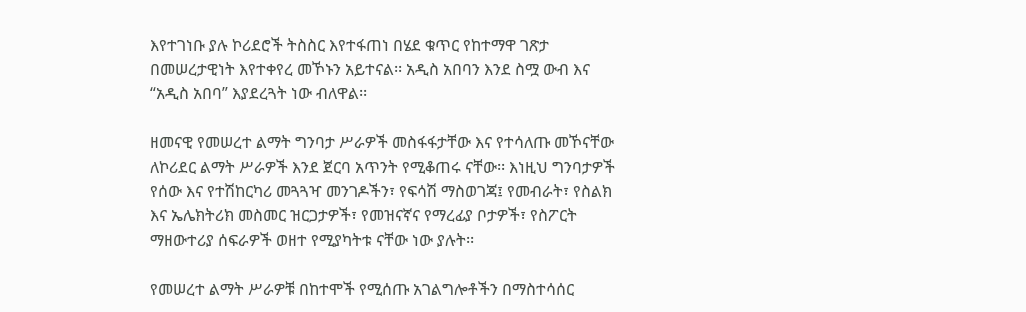እየተገነቡ ያሉ ኮሪደሮች ትስስር እየተፋጠነ በሄደ ቁጥር የከተማዋ ገጽታ በመሠረታዊነት እየተቀየረ መኾኑን አይተናል፡፡ አዲስ አበባን እንደ ስሟ ውብ እና “አዲስ አበባ” እያደረጓት ነው ብለዋል፡፡

ዘመናዊ የመሠረተ ልማት ግንባታ ሥራዎች መስፋፋታቸው እና የተሳለጡ መኾናቸው ለኮሪደር ልማት ሥራዎች እንደ ጀርባ አጥንት የሚቆጠሩ ናቸው፡፡ እነዚህ ግንባታዎች የሰው እና የተሽከርካሪ መጓጓዣ መንገዶችን፣ የፍሳሽ ማስወገጃ፤ የመብራት፣ የስልክ እና ኤሌክትሪክ መስመር ዝርጋታዎች፣ የመዝናኛና የማረፊያ ቦታዎች፣ የስፖርት ማዘውተሪያ ሰፍራዎች ወዘተ የሚያካትቱ ናቸው ነው ያሉት፡፡

የመሠረተ ልማት ሥራዎቹ በከተሞች የሚሰጡ አገልግሎቶችን በማስተሳሰር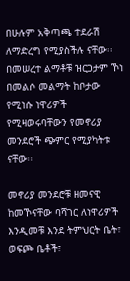በሁሉም አቅጣጫ ተደራሽ ለማድረግ የሚያስችሉ ናቸው፡፡ በመሠረተ ልማቶቹ ዝርጋታም ኾነ በመልሶ መልማት ከቦታው የሚነሱ ነዋሪዎች የሚዛወሩባቸውን የመኖሪያ መንደሮች ጭምር የሚያካትቱ ናቸው፡፡

መኖሪያ መንደሮቹ ዘመናዊ ከመኾናቸው ባሻገር ለነዋሪዎች እንዲመቹ እንደ ትምህርት ቤት፣ ወፍጮ ቤቶች፣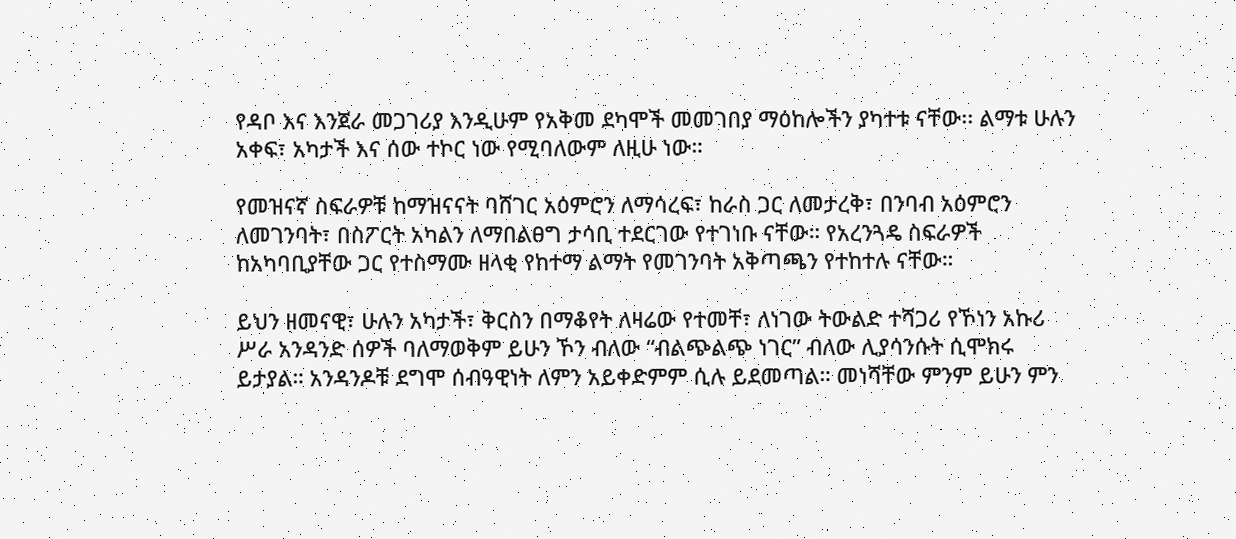የዳቦ እና እንጀራ መጋገሪያ እንዲሁም የአቅመ ደካሞች መመገበያ ማዕከሎችን ያካተቱ ናቸው፡፡ ልማቱ ሁሉን አቀፍ፣ አካታች እና ሰው ተኮር ነው የሚባለውም ለዚሁ ነው።

የመዝናኛ ስፍራዎቹ ከማዝናናት ባሸገር አዕምሮን ለማሳረፍ፣ ከራስ ጋር ለመታረቅ፣ በንባብ አዕምሮን ለመገንባት፣ በስፖርት አካልን ለማበልፀግ ታሳቢ ተደርገው የተገነቡ ናቸው። የአረንጓዴ ስፍራዎች ከአካባቢያቸው ጋር የተስማሙ ዘላቂ የከተማ ልማት የመገንባት አቅጣጫን የተከተሉ ናቸው።

ይህን ዘመናዊ፣ ሁሉን አካታች፣ ቅርስን በማቆየት ለዛሬው የተመቸ፣ ለነገው ትውልድ ተሻጋሪ የኾነን አኩሪ ሥራ አንዳንድ ሰዎች ባለማወቅም ይሁን ኾን ብለው “ብልጭልጭ ነገር” ብለው ሊያሳንሱት ሲሞክሩ ይታያል። አንዳንዶቹ ደግሞ ሰብዓዊነት ለምን አይቀድምም ሲሉ ይደመጣል። መነሻቸው ምንም ይሁን ምን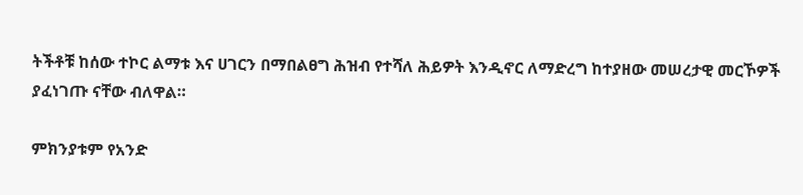ትችቶቹ ከሰው ተኮር ልማቱ እና ሀገርን በማበልፀግ ሕዝብ የተሻለ ሕይዎት እንዲኖር ለማድረግ ከተያዘው መሠረታዊ መርኾዎች ያፈነገጡ ናቸው ብለዋል።

ምክንያቱም የአንድ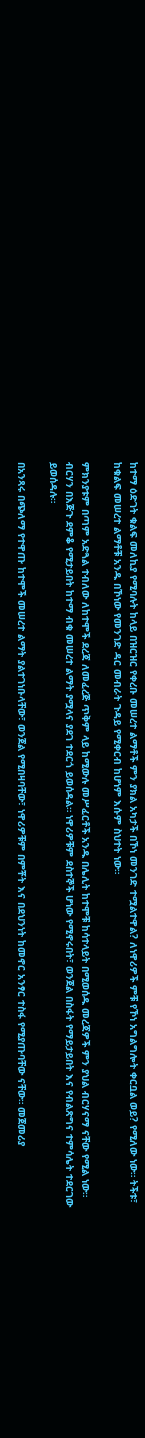ከተማ ዕድገት ቁልፍ መለኪያ የሚባሉት ከላይ በዝርዝር የቀረቡ መሠረተ ልማቶች ምን ያክል አካታች በኾነ መንገድ ተሟልተዋል? ለነዋሪዎች ምቹ የኾነ አግልግሎት ቀርቧል ወይ? የሚለው ነው። ትችቱ፣ ከቁልፍ መሠረተ ልማቶቹ አንዱ በኾነው የመንገድ ዳር መብራት ጉዳይ የሚቀርብ ከሆነም እሱም ስህተት ነው።

ምክንያቱም በጣም አድጓል ተብለው ለከተሞች ደረጃ ለመፈረጅ ጥቅም ላይ ከሚውሉ መሥፈርቶች አንዱ በሌሊት ከተሞቹ ከሳተላይት በሚወሰዱ መረጃዎች ምን ያህል ብርሃናማ ናቸው የሚል ነው። ብርሃን በእጅጉ ደምቆ የሚታይበት ከተማ ብቁ መሠረተ ልማት ያሟላና ያደገ ተደርጎ ይወሰዳል። ነዋሪዎቹም ደስተኞች ሆነው የሚኖሩበት፣ ወንጀል በስፋት የማይታይበት እና የብልጽግና ተምሳሌት ተደርገው ይወሰዳሉ።

በአንጻሩ በጭለማ የተዋጡ ከተሞች መሠረተ ልማት ያልተገነቡላቸው፣ ወንጀል የሚበዛባቸው፣ ነዋሪዎቹም በምቾት እና በደህንነት ከመኖር አንፃር ተስፋ የሚያጡባቸው ናቸው። መጀመሪያ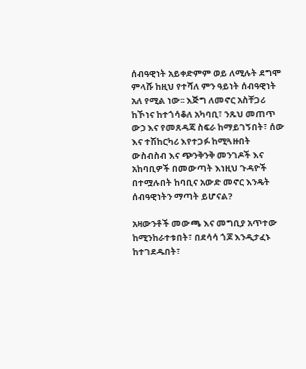ሰብዓዊነት አይቀድምም ወይ ለሚሉት ደግሞ ምላሹ ከዚህ የተሻለ ምን ዓይነት ሰብዓዊነት አለ የሚል ነው፡፡ እጅግ ለመኖር አስቸጋሪ ከኾነና ከተጎሳቆለ አካባቢ፣ ንጹህ መጠጥ ውኃ እና የመጸዳጃ ስፍራ ከማይገኝበት፣ ሰው እና ተሽከርካሪ እየተጋፉ ከሚጓዙበት ውስብስብ እና ጭንቅንቅ መንገዶች እና አከባቢዎች በመውጣት እነዚህ ጉዳዮች በተሟሉበት ከባቢና አውድ መኖር እንዴት ሰብዓዊነትን ማጣት ይሆናል?

አዛውንቶች መውጫ እና መግቢያ አጥተው ከሚንከራተቱበት፣ በደሳሳ ጎጆ እንዲታፈኑ ከተገደዱበት፣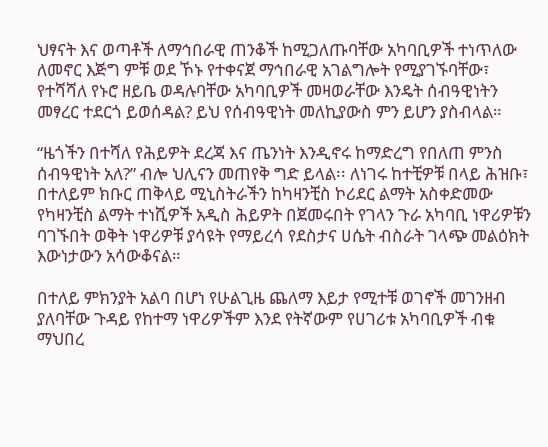ህፃናት እና ወጣቶች ለማኅበራዊ ጠንቆች ከሚጋለጡባቸው አካባቢዎች ተነጥለው ለመኖር እጅግ ምቹ ወደ ኾኑ የተቀናጀ ማኅበራዊ አገልግሎት የሚያገኙባቸው፣ የተሻሻለ የኑሮ ዘይቤ ወዳሉባቸው አካባቢዎች መዛወራቸው እንዴት ሰብዓዊነትን መፃረር ተደርጎ ይወሰዳል? ይህ የሰብዓዊነት መለኪያውስ ምን ይሆን ያስብላል።

“ዜጎችን በተሻለ የሕይዎት ደረጃ እና ጤንነት እንዲኖሩ ከማድረግ የበለጠ ምንስ ሰብዓዊነት አለ?” ብሎ ህሊናን መጠየቅ ግድ ይላል፡፡ ለነገሩ ከተቺዎቹ በላይ ሕዝቡ፣ በተለይም ክቡር ጠቅላይ ሚኒስትራችን ከካዛንቺስ ኮሪደር ልማት አስቀድመው የካዛንቺስ ልማት ተነሺዎች አዲስ ሕይዎት በጀመሩበት የገላን ጉራ አካባቢ ነዋሪዎቹን ባገኙበት ወቅት ነዋሪዎቹ ያሳዩት የማይረሳ የደስታና ሀሴት ብስራት ገላጭ መልዕክት እውነታውን አሳውቆናል።

በተለይ ምክንያት አልባ በሆነ የሁልጊዜ ጨለማ እይታ የሚተቹ ወገኖች መገንዘብ ያለባቸው ጉዳይ የከተማ ነዋሪዎችም እንደ የትኛውም የሀገሪቱ አካባቢዎች ብቁ ማህበረ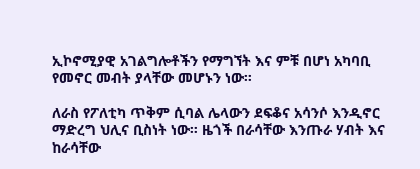ኢኮኖሚያዊ አገልግሎቶችን የማግኘት እና ምቹ በሆነ አካባቢ የመኖር መብት ያላቸው መሆኑን ነው።

ለራስ የፖለቲካ ጥቅም ሲባል ሌላውን ደፍቆና አሳንሶ እንዲኖር ማድረግ ህሊና ቢስነት ነው። ዜጎች በራሳቸው እንጡራ ሃብት እና ከራሳቸው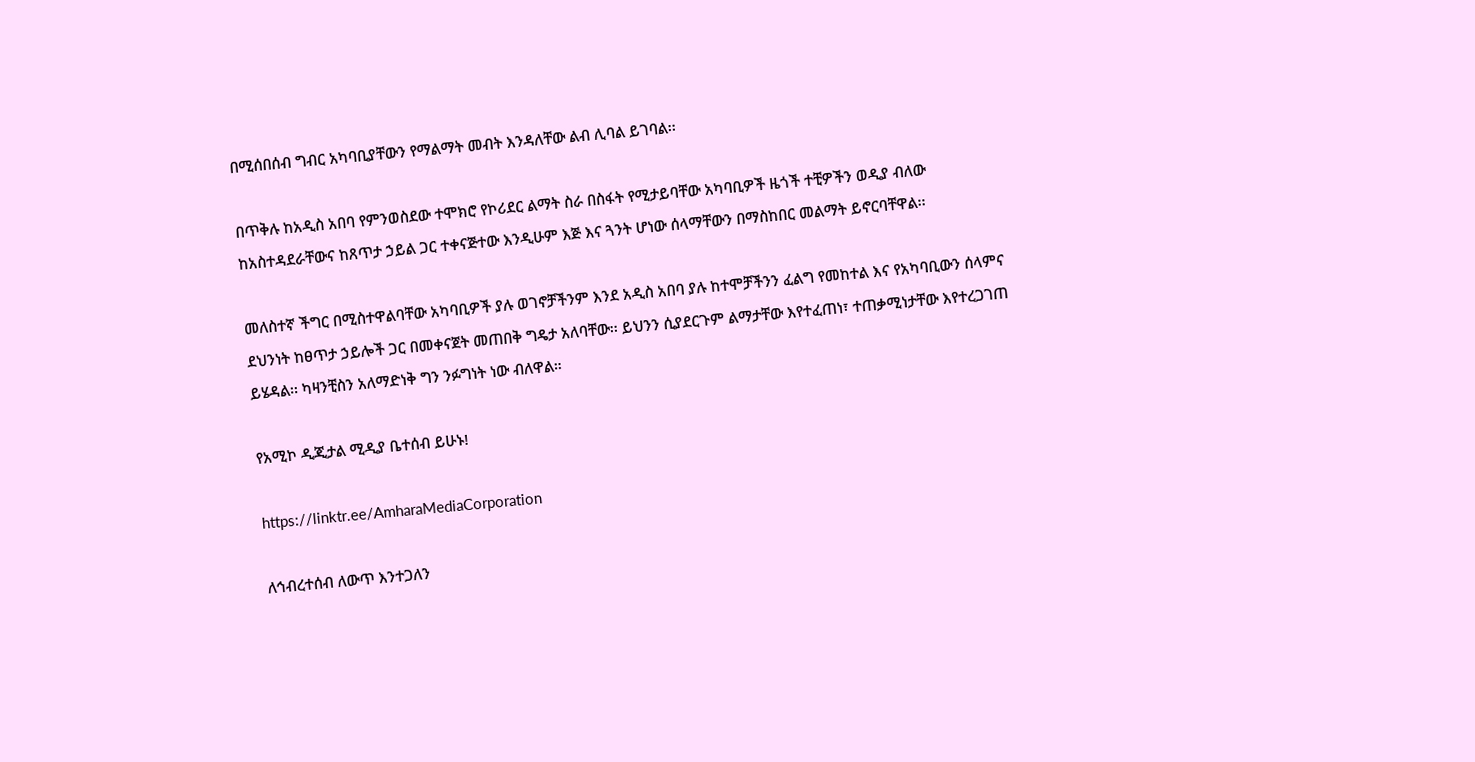በሚሰበሰብ ግብር አካባቢያቸውን የማልማት መብት እንዳለቸው ልብ ሊባል ይገባል፡፡

በጥቅሉ ከአዲስ አበባ የምንወስደው ተሞክሮ የኮሪደር ልማት ስራ በስፋት የሚታይባቸው አካባቢዎች ዜጎች ተቺዎችን ወዲያ ብለው ከአስተዳደራቸውና ከጸጥታ ኃይል ጋር ተቀናጅተው እንዲሁም እጅ እና ጓንት ሆነው ሰላማቸውን በማስከበር መልማት ይኖርባቸዋል፡፡

መለስተኛ ችግር በሚስተዋልባቸው አካባቢዎች ያሉ ወገኖቻችንም እንደ አዲስ አበባ ያሉ ከተሞቻችንን ፈልግ የመከተል እና የአካባቢውን ሰላምና ደህንነት ከፀጥታ ኃይሎች ጋር በመቀናጀት መጠበቅ ግዴታ አለባቸው፡፡ ይህንን ሲያደርጉም ልማታቸው እየተፈጠነ፣ ተጠቃሚነታቸው እየተረጋገጠ ይሄዳል፡፡ ካዛንቺስን አለማድነቅ ግን ንፉግነት ነው ብለዋል።

የአሚኮ ዲጂታል ሚዲያ ቤተሰብ ይሁኑ!

https://linktr.ee/AmharaMediaCorporation

ለኅብረተሰብ ለውጥ እንተጋለን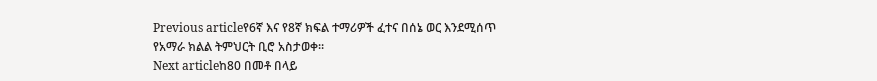Previous articleየ6ኛ እና የ8ኛ ክፍል ተማሪዎች ፈተና በሰኔ ወር እንደሚሰጥ የአማራ ክልል ትምህርት ቢሮ አስታወቀ።
Next articleከ80 በመቶ በላይ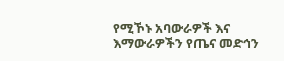የሚኾኑ አባውራዎች እና እማውራዎችን የጤና መድኅን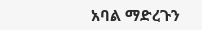አባል ማድረጉን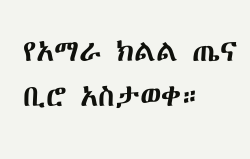የአማራ ክልል ጤና ቢሮ አስታወቀ።